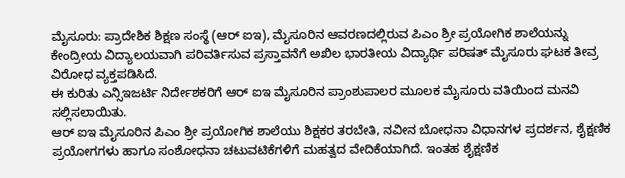ಮೈಸೂರು: ಪ್ರಾದೇಶಿಕ ಶಿಕ್ಷಣ ಸಂಸ್ಥೆ (ಆರ್ ಐಇ), ಮೈಸೂರಿನ ಆವರಣದಲ್ಲಿರುವ ಪಿಎಂ ಶ್ರೀ ಪ್ರಯೋಗಿಕ ಶಾಲೆಯನ್ನು ಕೇಂದ್ರೀಯ ವಿದ್ಯಾಲಯವಾಗಿ ಪರಿವರ್ತಿಸುವ ಪ್ರಸ್ತಾವನೆಗೆ ಅಖಿಲ ಭಾರತೀಯ ವಿದ್ಯಾರ್ಥಿ ಪರಿಷತ್ ಮೈಸೂರು ಘಟಕ ತೀವ್ರ ವಿರೋಧ ವ್ಯಕ್ತಪಡಿಸಿದೆ.
ಈ ಕುರಿತು ಎನ್ಸಿಇಜರ್ಟಿ ನಿರ್ದೇಶಕರಿಗೆ ಆರ್ ಐಇ ಮೈಸೂರಿನ ಪ್ರಾಂಶುಪಾಲರ ಮೂಲಕ ಮೈಸೂರು ವತಿಯಿಂದ ಮನವಿ ಸಲ್ಲಿಸಲಾಯಿತು.
ಆರ್ ಐಇ ಮೈಸೂರಿನ ಪಿಎಂ ಶ್ರೀ ಪ್ರಯೋಗಿಕ ಶಾಲೆಯು ಶಿಕ್ಷಕರ ತರಬೇತಿ, ನವೀನ ಬೋಧನಾ ವಿಧಾನಗಳ ಪ್ರದರ್ಶನ, ಶೈಕ್ಷಣಿಕ ಪ್ರಯೋಗಗಳು ಹಾಗೂ ಸಂಶೋಧನಾ ಚಟುವಟಿಕೆಗಳಿಗೆ ಮಹತ್ವದ ವೇದಿಕೆಯಾಗಿದೆ. ಇಂತಹ ಶೈಕ್ಷಣಿಕ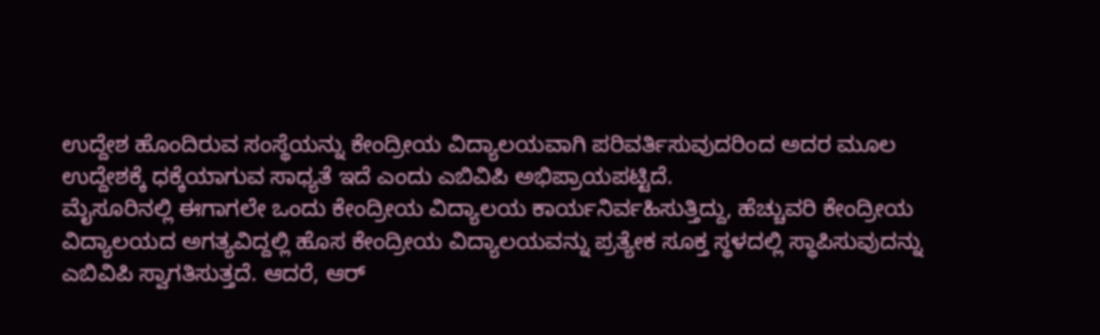ಉದ್ದೇಶ ಹೊಂದಿರುವ ಸಂಸ್ಥೆಯನ್ನು ಕೇಂದ್ರೀಯ ವಿದ್ಯಾಲಯವಾಗಿ ಪರಿವರ್ತಿಸುವುದರಿಂದ ಅದರ ಮೂಲ ಉದ್ದೇಶಕ್ಕೆ ಧಕ್ಕೆಯಾಗುವ ಸಾಧ್ಯತೆ ಇದೆ ಎಂದು ಎಬಿವಿಪಿ ಅಭಿಪ್ರಾಯಪಟ್ಟಿದೆ.
ಮೈಸೂರಿನಲ್ಲಿ ಈಗಾಗಲೇ ಒಂದು ಕೇಂದ್ರೀಯ ವಿದ್ಯಾಲಯ ಕಾರ್ಯನಿರ್ವಹಿಸುತ್ತಿದ್ದು, ಹೆಚ್ಚುವರಿ ಕೇಂದ್ರೀಯ ವಿದ್ಯಾಲಯದ ಅಗತ್ಯವಿದ್ದಲ್ಲಿ ಹೊಸ ಕೇಂದ್ರೀಯ ವಿದ್ಯಾಲಯವನ್ನು ಪ್ರತ್ಯೇಕ ಸೂಕ್ತ ಸ್ಥಳದಲ್ಲಿ ಸ್ಥಾಪಿಸುವುದನ್ನು ಎಬಿವಿಪಿ ಸ್ವಾಗತಿಸುತ್ತದೆ. ಆದರೆ, ಆರ್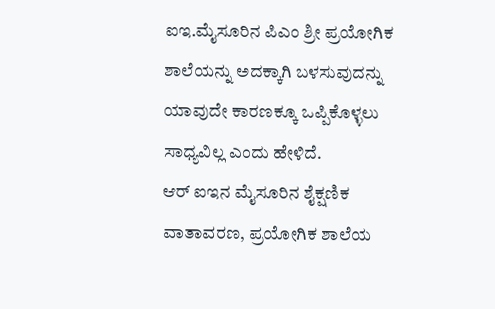ಐಇ.ಮೈಸೂರಿನ ಪಿಎಂ ಶ್ರೀ ಪ್ರಯೋಗಿಕ ಶಾಲೆಯನ್ನು ಅದಕ್ಕಾಗಿ ಬಳಸುವುದನ್ನು ಯಾವುದೇ ಕಾರಣಕ್ಕೂ ಒಪ್ಪಿಕೊಳ್ಳಲು ಸಾಧ್ಯವಿಲ್ಲ ಎಂದು ಹೇಳಿದೆ.
ಆರ್ ಐಇನ ಮೈಸೂರಿನ ಶೈಕ್ಷಣಿಕ ವಾತಾವರಣ, ಪ್ರಯೋಗಿಕ ಶಾಲೆಯ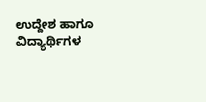ಉದ್ದೇಶ ಹಾಗೂ ವಿದ್ಯಾರ್ಥಿಗಳ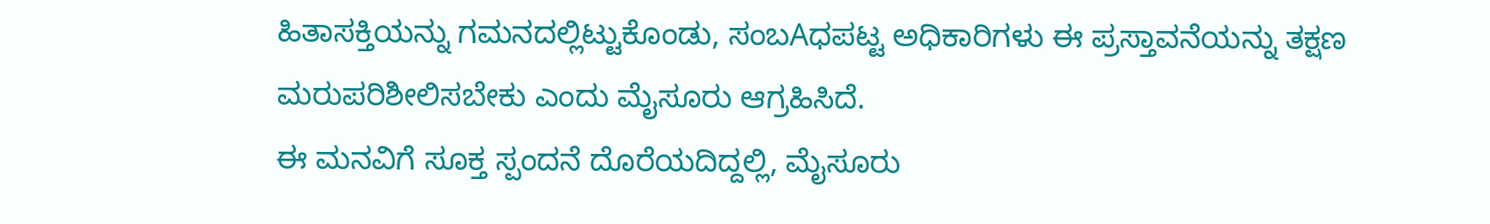ಹಿತಾಸಕ್ತಿಯನ್ನು ಗಮನದಲ್ಲಿಟ್ಟುಕೊಂಡು, ಸಂಬAಧಪಟ್ಟ ಅಧಿಕಾರಿಗಳು ಈ ಪ್ರಸ್ತಾವನೆಯನ್ನು ತಕ್ಷಣ ಮರುಪರಿಶೀಲಿಸಬೇಕು ಎಂದು ಮೈಸೂರು ಆಗ್ರಹಿಸಿದೆ.
ಈ ಮನವಿಗೆ ಸೂಕ್ತ ಸ್ಪಂದನೆ ದೊರೆಯದಿದ್ದಲ್ಲಿ, ಮೈಸೂರು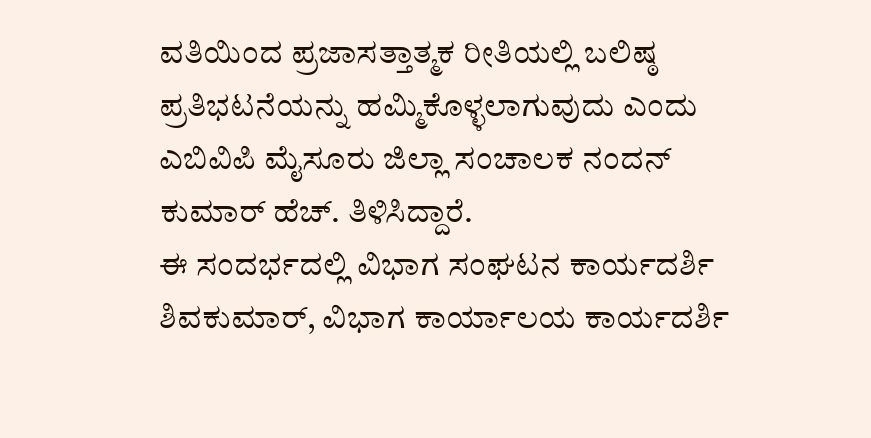ವತಿಯಿಂದ ಪ್ರಜಾಸತ್ತಾತ್ಮಕ ರೀತಿಯಲ್ಲಿ ಬಲಿಷ್ಠ ಪ್ರತಿಭಟನೆಯನ್ನು ಹಮ್ಮಿಕೊಳ್ಳಲಾಗುವುದು ಎಂದು ಎಬಿವಿಪಿ ಮೈಸೂರು ಜಿಲ್ಲಾ ಸಂಚಾಲಕ ನಂದನ್ ಕುಮಾರ್ ಹೆಚ್. ತಿಳಿಸಿದ್ದಾರೆ.
ಈ ಸಂದರ್ಭದಲ್ಲಿ ವಿಭಾಗ ಸಂಘಟನ ಕಾರ್ಯದರ್ಶಿ ಶಿವಕುಮಾರ್, ವಿಭಾಗ ಕಾರ್ಯಾಲಯ ಕಾರ್ಯದರ್ಶಿ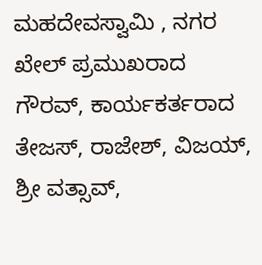ಮಹದೇವಸ್ವಾಮಿ , ನಗರ ಖೇಲ್ ಪ್ರಮುಖರಾದ ಗೌರವ್, ಕಾರ್ಯಕರ್ತರಾದ ತೇಜಸ್, ರಾಜೇಶ್, ವಿಜಯ್, ಶ್ರೀ ವತ್ಸಾವ್,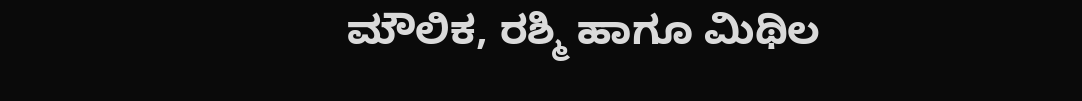ಮೌಲಿಕ, ರಶ್ಮಿ ಹಾಗೂ ಮಿಥಿಲ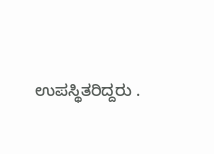ಉಪಸ್ಥಿತರಿದ್ದರು .